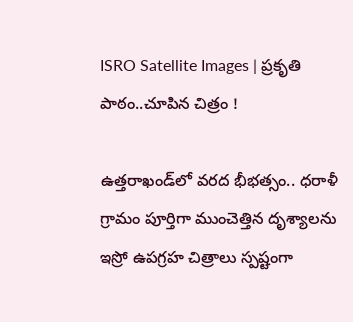ISRO Satellite Images | ప్రకృతి పాఠం..చూపిన చిత్రం !

ఉత్తరాఖండ్‌లో వరద భీభత్సం.. ధరాళీ గ్రామం పూర్తిగా ముంచెత్తిన దృశ్యాలను ఇస్రో ఉపగ్రహ చిత్రాలు స్పష్టంగా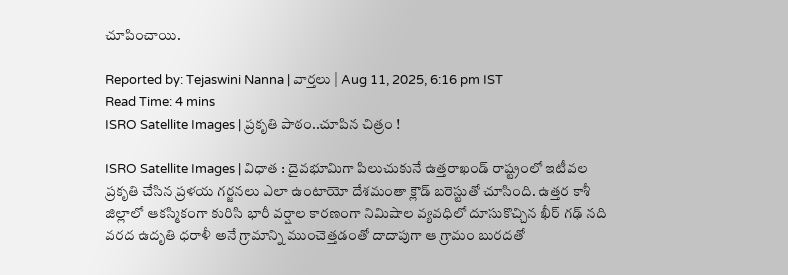చూపించాయి.

Reported by: Tejaswini Nanna | వార్త‌లు | Aug 11, 2025, 6:16 pm IST
Read Time: 4 mins
ISRO Satellite Images | ప్రకృతి పాఠం..చూపిన చిత్రం !

ISRO Satellite Images | విధాత : దైవభూమిగా పిలుచుకునే ఉత్తరాఖండ్ రాష్ట్రంలో ఇటీవల ప్రకృతి చేసిన ప్రళయ గర్జనలు ఎలా ఉంటాయో దేశమంతా క్లౌడ్ బరెస్టుతో చూసింది. ఉత్తర కాశీ జిల్లాలో ఆకస్మికంగా కురిసి భారీ వర్షాల కారణంగా నిమిషాల వ్యవధిలో దూసుకొచ్చిన ఖీర్ గఢ్ నది వరద ఉదృతి ధరాళీ అనే గ్రామాన్ని ముంచెత్తడంతో దాదాపుగా ఆ గ్రామం బురదతో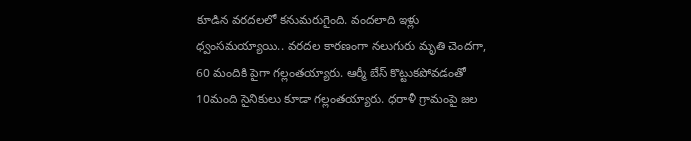కూడిన వరదలలో కనుమరుగైంది. వందలాది ఇళ్లు ధ్వంసమయ్యాయి.. వరదల కారణంగా నలుగురు మృతి చెందగా, 60 మందికి పైగా గల్లంతయ్యారు. ఆర్మీ బేస్ కొట్టుకపోవడంతో 10మంది సైనికులు కూడా గల్లంతయ్యారు. ధరాళీ గ్రామంపై జల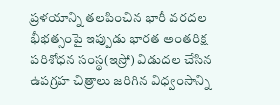ప్రళయాన్ని తలపించిన భారీ వరదల భీభత్సంపై ఇప్పుడు భారత అంతరిక్ష పరిశోధన సంస్థ(ఇస్రో) విడుదల చేసిన ఉపగ్రహ చిత్రాలు జరిగిన విధ్వంసాన్ని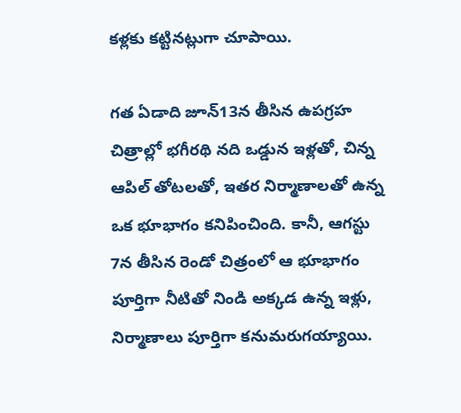కళ్లకు కట్టినట్లుగా చూపాయి.

గత ఏడాది జూన్‌13న తీసిన ఉపగ్రహ చిత్రాల్లో భగీరథి నది ఒడ్డున ఇళ్లతో, చిన్న ఆపిల్ తోటలతో, ఇతర నిర్మాణాలతో ఉన్న ఒక భూభాగం కనిపించింది. కానీ, ఆగస్టు 7న తీసిన రెండో చిత్రంలో ఆ భూభాగం పూర్తిగా నీటితో నిండి అక్కడ ఉన్న ఇళ్లు, నిర్మాణాలు పూర్తిగా కనుమరుగయ్యాయి.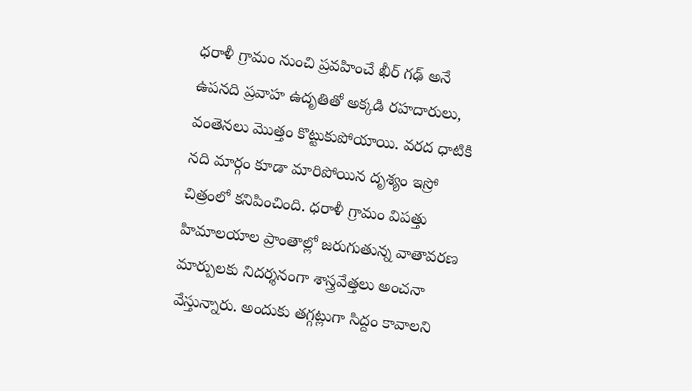ధరాళీ గ్రామం నుంచి ప్రవహించే ఖీర్ గఢ్ అనే ఉపనది ప్రవాహ ఉదృతితో అక్కడి రహదారులు, వంతెనలు మొత్తం కొట్టుకుపోయాయి. వరద ధాటికి నది మార్గం కూడా మారిపోయిన దృశ్యం ఇస్రో చిత్రంలో కనిపించింది. ధరాళీ గ్రామం విపత్తు హిమాలయాల ప్రాంతాల్లో జరుగుతున్న వాతావరణ మార్పులకు నిదర్శనంగా శాస్త్రవేత్తలు అంచనా వేస్తున్నారు. అందుకు తగ్గట్లుగా సిద్దం కావాలని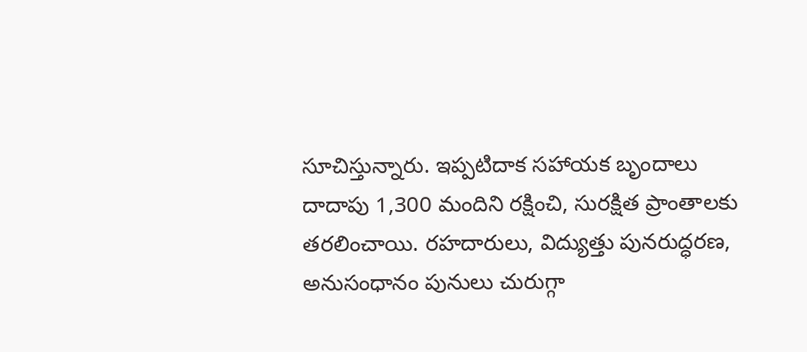సూచిస్తున్నారు. ఇప్పటిదాక సహాయక బృందాలు దాదాపు 1,300 మందిని రక్షించి, సురక్షిత ప్రాంతాలకు తరలించాయి. రహదారులు, విద్యుత్తు పునరుద్ధరణ, అనుసంధానం పునులు చురుగ్గా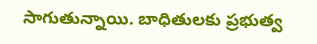సాగుతున్నాయి. బాధితులకు ప్రభుత్వ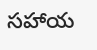సహాయ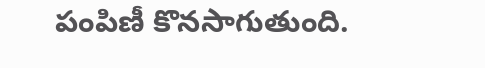పంపిణీ కొనసాగుతుంది.